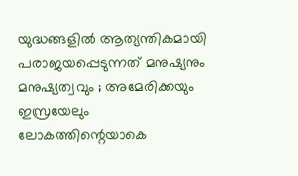യുദ്ധങ്ങളില്‍ ആത്യന്തികമായി പരാജയപ്പെടുന്നത് മനുഷ്യനും മനുഷ്യത്വവും ; അമേരിക്കയും ഇസ്രയേലും ലോകത്തിന്റെയാകെ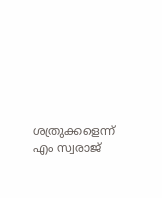ശത്രുക്കളെന്ന് എം സ്വരാജ്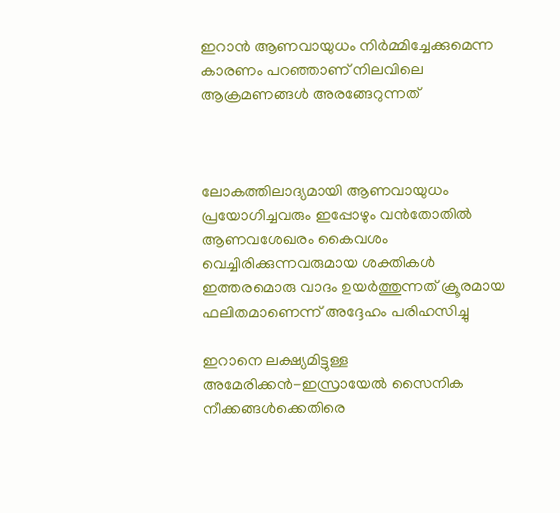ഇറാന്‍ ആണവായുധം നിര്‍മ്മിച്ചേക്കുമെന്ന കാരണം പറഞ്ഞാണ് നിലവിലെ ആക്രമണങ്ങള്‍ അരങ്ങേറുന്നത്



ലോകത്തിലാദ്യമായി ആണവായുധം പ്രയോഗിച്ചവരും ഇപ്പോഴും വന്‍തോതില്‍ ആണവശേഖരം കൈവശം വെച്ചിരിക്കുന്നവരുമായ ശക്തികള്‍ ഇത്തരമൊരു വാദം ഉയര്‍ത്തുന്നത് ക്രൂരമായ ഫലിതമാണെന്ന് അദ്ദേഹം പരിഹസിച്ചു

ഇറാനെ ലക്ഷ്യമിട്ടുള്ള അമേരിക്കന്‍-ഇസ്രായേല്‍ സൈനിക നീക്കങ്ങള്‍ക്കെതിരെ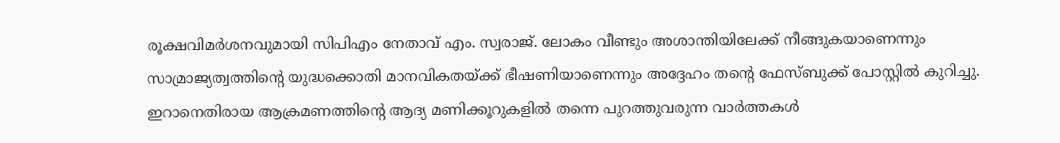രൂക്ഷവിമര്‍ശനവുമായി സിപിഎം നേതാവ് എം. സ്വരാജ്. ലോകം വീണ്ടും അശാന്തിയിലേക്ക് നീങ്ങുകയാണെന്നും സാമ്രാജ്യത്വത്തിന്റെ യുദ്ധക്കൊതി മാനവികതയ്ക്ക് ഭീഷണിയാണെന്നും അദ്ദേഹം തന്റെ ഫേസ്ബുക്ക് പോസ്റ്റില്‍ കുറിച്ചു. ഇറാനെതിരായ ആക്രമണത്തിന്റെ ആദ്യ മണിക്കൂറുകളില്‍ തന്നെ പുറത്തുവരുന്ന വാര്‍ത്തകള്‍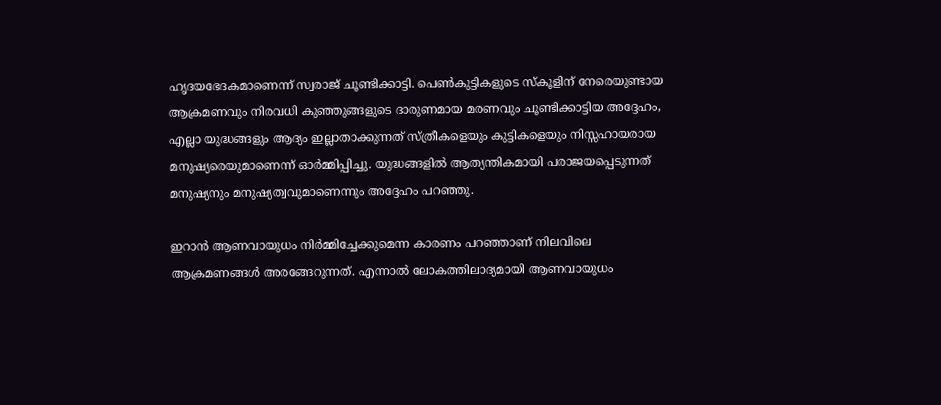ഹൃദയഭേദകമാണെന്ന് സ്വരാജ് ചൂണ്ടിക്കാട്ടി. പെണ്‍കുട്ടികളുടെ സ്‌കൂളിന് നേരെയുണ്ടായ ആക്രമണവും നിരവധി കുഞ്ഞുങ്ങളുടെ ദാരുണമായ മരണവും ചൂണ്ടിക്കാട്ടിയ അദ്ദേഹം, എല്ലാ യുദ്ധങ്ങളും ആദ്യം ഇല്ലാതാക്കുന്നത് സ്ത്രീകളെയും കുട്ടികളെയും നിസ്സഹായരായ മനുഷ്യരെയുമാണെന്ന് ഓര്‍മ്മിപ്പിച്ചു. യുദ്ധങ്ങളില്‍ ആത്യന്തികമായി പരാജയപ്പെടുന്നത് മനുഷ്യനും മനുഷ്യത്വവുമാണെന്നും അദ്ദേഹം പറഞ്ഞു.

ഇറാന്‍ ആണവായുധം നിര്‍മ്മിച്ചേക്കുമെന്ന കാരണം പറഞ്ഞാണ് നിലവിലെ ആക്രമണങ്ങള്‍ അരങ്ങേറുന്നത്. എന്നാല്‍ ലോകത്തിലാദ്യമായി ആണവായുധം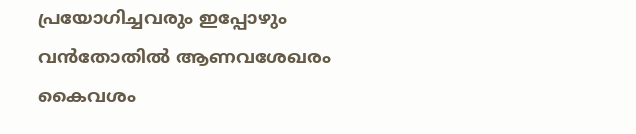പ്രയോഗിച്ചവരും ഇപ്പോഴും വന്‍തോതില്‍ ആണവശേഖരം കൈവശം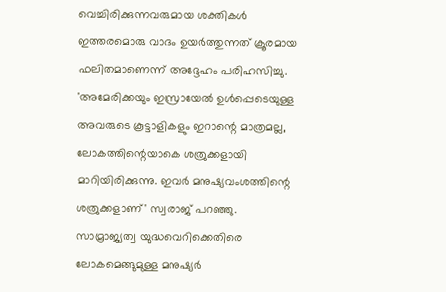വെച്ചിരിക്കുന്നവരുമായ ശക്തികള്‍ ഇത്തരമൊരു വാദം ഉയര്‍ത്തുന്നത് ക്രൂരമായ ഫലിതമാണെന്ന് അദ്ദേഹം പരിഹസിച്ചു. 'അമേരിക്കയും ഇസ്രായേല്‍ ഉള്‍പ്പെടെയുള്ള അവരുടെ കൂട്ടാളികളും ഇറാന്റെ മാത്രമല്ല, ലോകത്തിന്റെയാകെ ശത്രുക്കളായി മാറിയിരിക്കുന്നു. ഇവര്‍ മനുഷ്യവംശത്തിന്റെ ശത്രുക്കളാണ്' സ്വരാജ് പറഞ്ഞു.
സാമ്രാജ്യത്വ യുദ്ധവെറിക്കെതിരെ ലോകമെങ്ങുമുള്ള മനുഷ്യര്‍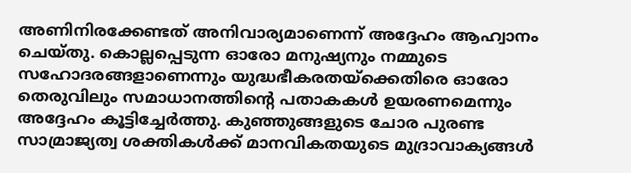അണിനിരക്കേണ്ടത് അനിവാര്യമാണെന്ന് അദ്ദേഹം ആഹ്വാനം ചെയ്തു. കൊല്ലപ്പെടുന്ന ഓരോ മനുഷ്യനും നമ്മുടെ സഹോദരങ്ങളാണെന്നും യുദ്ധഭീകരതയ്ക്കെതിരെ ഓരോ തെരുവിലും സമാധാനത്തിന്റെ പതാകകള്‍ ഉയരണമെന്നും അദ്ദേഹം കൂട്ടിച്ചേര്‍ത്തു. കുഞ്ഞുങ്ങളുടെ ചോര പുരണ്ട സാമ്രാജ്യത്വ ശക്തികള്‍ക്ക് മാനവികതയുടെ മുദ്രാവാക്യങ്ങള്‍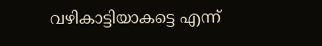വഴികാട്ടിയാകട്ടെ എന്ന്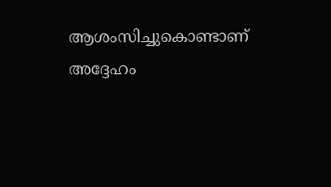ആശംസിച്ചുകൊണ്ടാണ് അദ്ദേഹം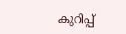കുറിപ്പ്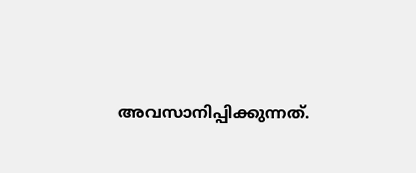അവസാനിപ്പിക്കുന്നത്.